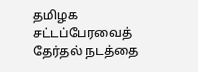தமிழக சட்டப்பேரவைத் தேர்தல் நடத்தை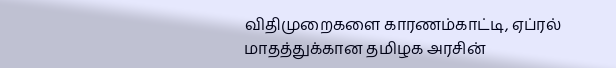விதிமுறைகளை காரணம்காட்டி, ஏப்ரல் மாதத்துக்கான தமிழக அரசின்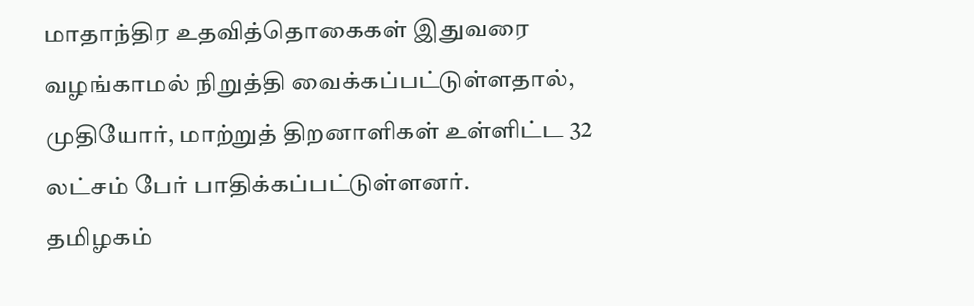மாதாந்திர உதவித்தொகைகள் இதுவரை வழங்காமல் நிறுத்தி வைக்கப்பட்டுள்ளதால், முதியோர், மாற்றுத் திறனாளிகள் உள்ளிட்ட 32 லட்சம் பேர் பாதிக்கப்பட்டுள்ளனர்.
தமிழகம்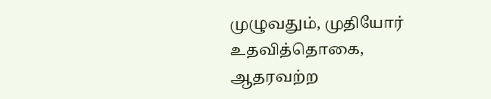முழுவதும், முதியோர் உதவித்தொகை, ஆதரவற்ற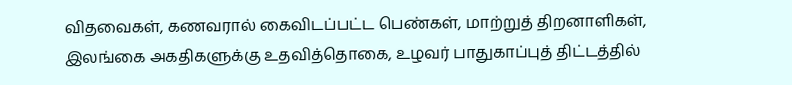விதவைகள், கணவரால் கைவிடப்பட்ட பெண்கள், மாற்றுத் திறனாளிகள், இலங்கை அகதிகளுக்கு உதவித்தொகை, உழவர் பாதுகாப்புத் திட்டத்தில்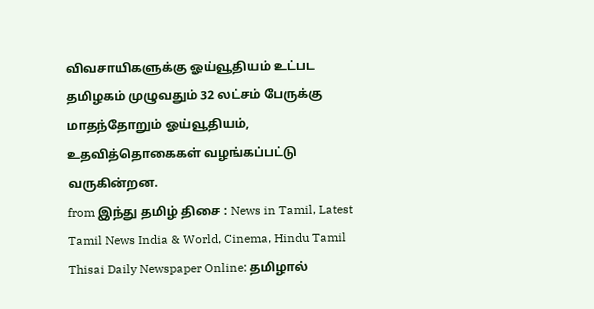விவசாயிகளுக்கு ஓய்வூதியம் உட்பட தமிழகம் முழுவதும் 32 லட்சம் பேருக்கு மாதந்தோறும் ஓய்வூதியம், உதவித்தொகைகள் வழங்கப்பட்டு வருகின்றன.
from இந்து தமிழ் திசை : News in Tamil, Latest Tamil News India & World, Cinema, Hindu Tamil Thisai Daily Newspaper Online: தமிழால்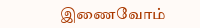இணைவோம்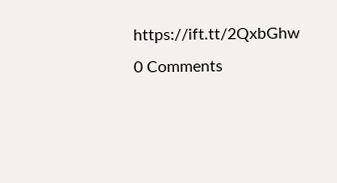https://ift.tt/2QxbGhw
0 Comments